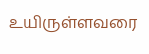உயிருள்ளவரை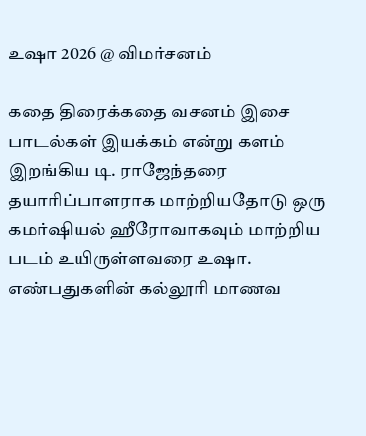உஷா 2026 @ விமர்சனம்

கதை திரைக்கதை வசனம் இசை பாடல்கள் இயக்கம் என்று களம் இறங்கிய டி. ராஜேந்தரை தயாரிப்பாளராக மாற்றியதோடு ஒரு கமர்ஷியல் ஹீரோவாகவும் மாற்றிய படம் உயிருள்ளவரை உஷா. எண்பதுகளின் கல்லூரி மாணவ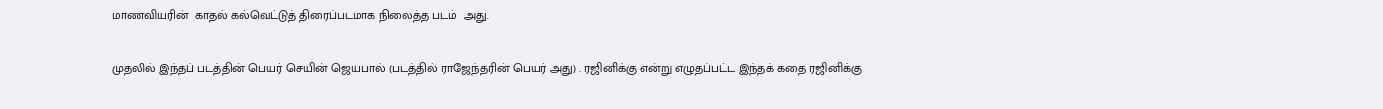மாணவியரின்  காதல் கல்வெட்டுத் திரைப்படமாக நிலைத்த படம்  அது.

முதலில் இந்தப் படத்தின் பெயர் செயின் ஜெயபால் (படத்தில் ராஜேந்தரின் பெயர் அது) . ரஜினிக்கு என்று எழுதப்பட்ட இந்தக் கதை ரஜினிக்கு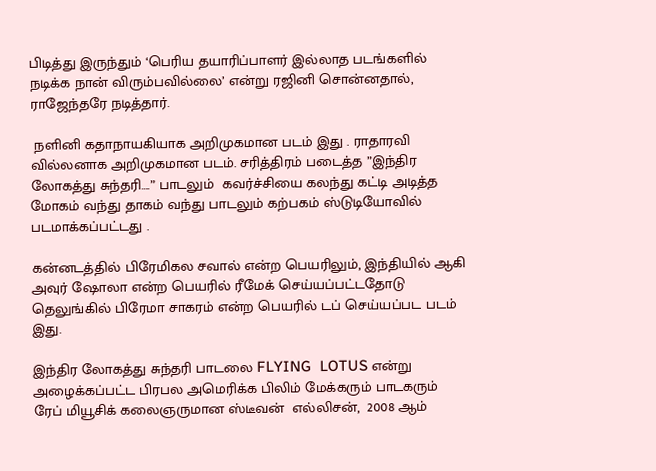பிடித்து இருந்தும் ‘பெரிய தயாரிப்பாளர் இல்லாத படங்களில் நடிக்க நான் விரும்பவில்லை’ என்று ரஜினி சொன்னதால்,  ராஜேந்தரே நடித்தார்.

 நளினி கதாநாயகியாக அறிமுகமான படம் இது . ராதாரவி வில்லனாக அறிமுகமான படம். சரித்திரம் படைத்த ”இந்திர லோகத்து சுந்தரி….” பாடலும்  கவர்ச்சியை கலந்து கட்டி அடித்த மோகம் வந்து தாகம் வந்து பாடலும் கற்பகம் ஸ்டுடியோவில் படமாக்கப்பட்டது .

கன்னடத்தில் பிரேமிகல சவால் என்ற பெயரிலும், இந்தியில் ஆகி அவுர் ஷோலா என்ற பெயரில் ரீமேக் செய்யப்பட்டதோடு தெலுங்கில் பிரேமா சாகரம் என்ற பெயரில் டப் செய்யப்பட படம் இது.

இந்திர லோகத்து சுந்தரி பாடலை FLYING  LOTUS என்று அழைக்கப்பட்ட பிரபல அமெரிக்க பிலிம் மேக்கரும் பாடகரும் ரேப் மியூசிக் கலைஞருமான ஸ்டீவன்  எல்லிசன்,  2008 ஆம்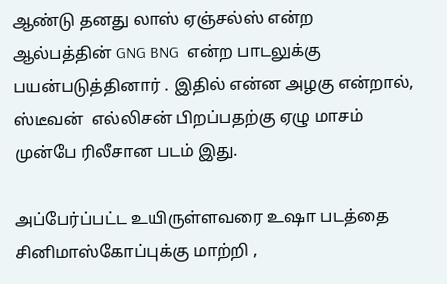ஆண்டு தனது லாஸ் ஏஞ்சல்ஸ் என்ற ஆல்பத்தின் GNG BNG  என்ற பாடலுக்கு பயன்படுத்தினார் . இதில் என்ன அழகு என்றால்,   ஸ்டீவன்  எல்லிசன் பிறப்பதற்கு ஏழு மாசம் முன்பே ரிலீசான படம் இது.

அப்பேர்ப்பட்ட உயிருள்ளவரை உஷா படத்தை சினிமாஸ்கோப்புக்கு மாற்றி ,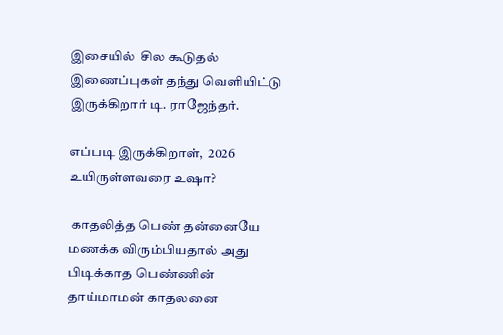இசையில்  சில கூடுதல் இணைப்புகள் தந்து வெளியிட்டு இருக்கிறார் டி. ராஜேந்தர்.

எப்படி இருக்கிறாள்,  2026 உயிருள்ளவரை உஷா?

 காதலித்த பெண் தன்னையே மணக்க விரும்பியதால் அது பிடிக்காத பெண்ணின் தாய்மாமன் காதலனை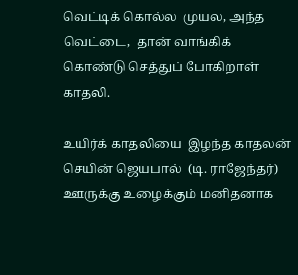வெட்டிக் கொல்ல  முயல, அந்த வெட்டை,  தான் வாங்கிக் கொண்டு செத்துப் போகிறாள் காதலி.

உயிர்க் காதலியை  இழந்த காதலன் செயின் ஜெயபால்  (டி. ராஜேந்தர்) ஊருக்கு உழைக்கும் மனிதனாக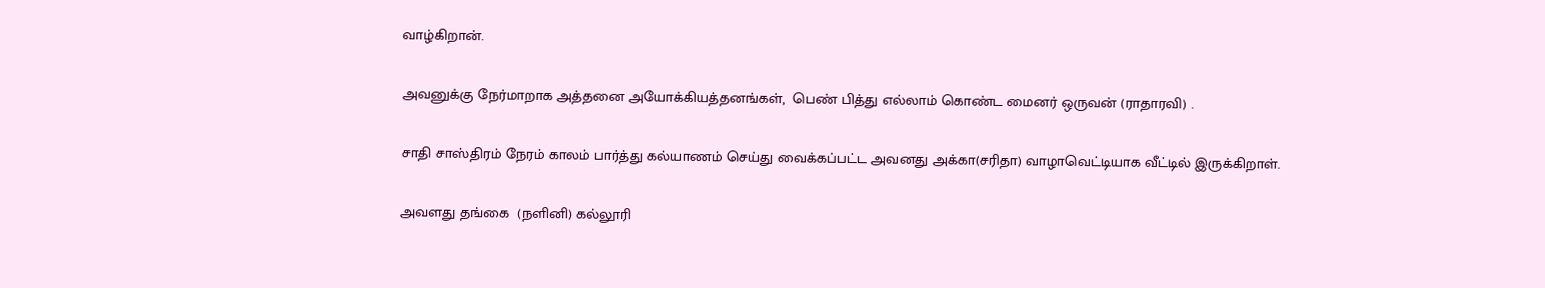வாழ்கிறான்.

அவனுக்கு நேர்மாறாக அத்தனை அயோக்கியத்தனங்கள்,  பெண் பித்து எல்லாம் கொண்ட மைனர் ஒருவன் (ராதாரவி) .

சாதி சாஸ்திரம் நேரம் காலம் பார்த்து கல்யாணம் செய்து வைக்கப்பட்ட அவனது அக்கா(சரிதா) வாழாவெட்டியாக வீட்டில் இருக்கிறாள்.

அவளது தங்கை  (நளினி) கல்லூரி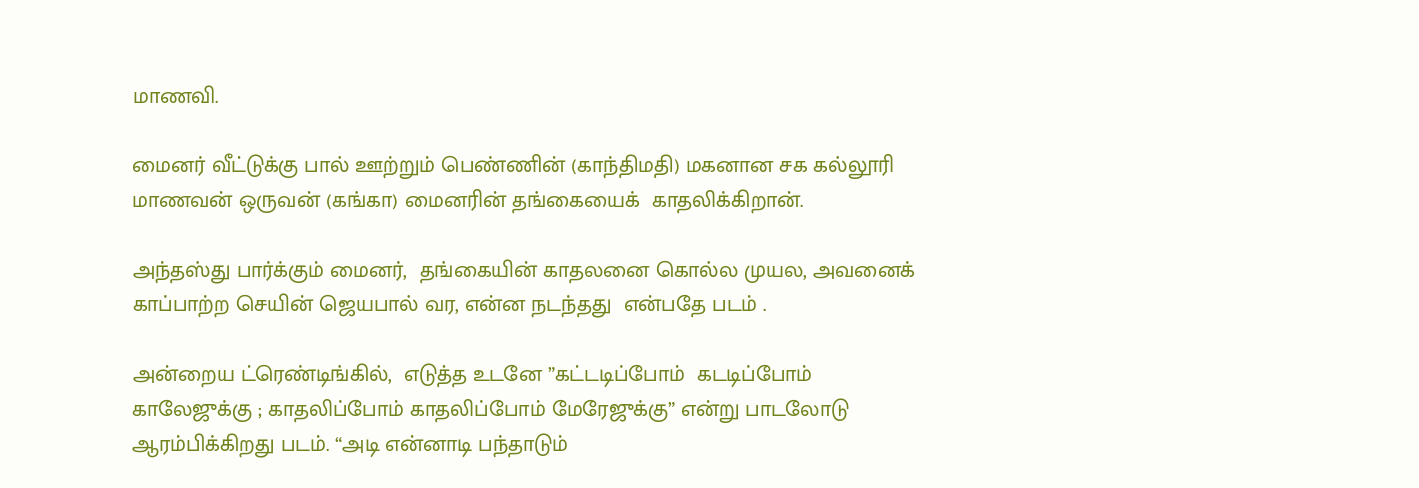மாணவி.

மைனர் வீட்டுக்கு பால் ஊற்றும் பெண்ணின் (காந்திமதி) மகனான சக கல்லூரி மாணவன் ஒருவன் (கங்கா) மைனரின் தங்கையைக்  காதலிக்கிறான்.

அந்தஸ்து பார்க்கும் மைனர்,  தங்கையின் காதலனை கொல்ல முயல, அவனைக் காப்பாற்ற செயின் ஜெயபால் வர, என்ன நடந்தது  என்பதே படம் .

அன்றைய ட்ரெண்டிங்கில்,  எடுத்த உடனே ”கட்டடிப்போம்  கடடிப்போம் காலேஜுக்கு ; காதலிப்போம் காதலிப்போம் மேரேஜுக்கு” என்று பாடலோடு ஆரம்பிக்கிறது படம். “அடி என்னாடி பந்தாடும்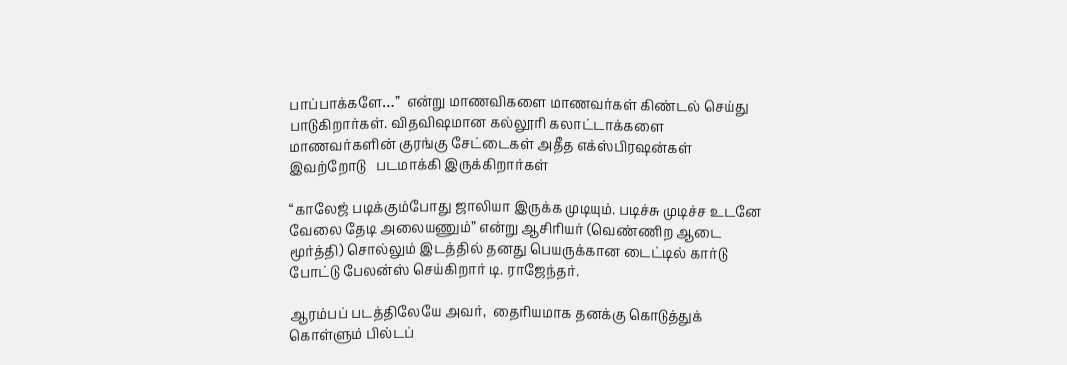பாப்பாக்களே…”  என்று மாணவிகளை மாணவர்கள் கிண்டல் செய்து பாடுகிறார்கள். விதவிஷமான கல்லூரி கலாட்டாக்களை மாணவர்களின் குரங்கு சேட்டைகள் அதீத எக்ஸ்பிரஷன்கள்  இவற்றோடு   படமாக்கி இருக்கிறார்கள்

“காலேஜ் படிக்கும்போது ஜாலியா இருக்க முடியும். படிச்சு முடிச்ச உடனே வேலை தேடி அலையணும்” என்று ஆசிரியர் (வெண்ணிற ஆடை மூர்த்தி) சொல்லும் இடத்தில் தனது பெயருக்கான டைட்டில் கார்டு போட்டு பேலன்ஸ் செய்கிறார் டி. ராஜேந்தர்.

ஆரம்பப் படத்திலேயே அவர்,  தைரியமாக தனக்கு கொடுத்துக் கொள்ளும் பில்டப்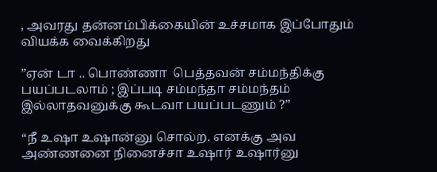, அவரது தன்னம்பிக்கையின் உச்சமாக இப்போதும்  வியக்க வைக்கிறது

”ஏன் டா .. பொண்ணா  பெத்தவன் சம்மந்திக்கு பயப்படலாம் ; இப்படி சம்மந்தா சம்மந்தம் இல்லாதவனுக்கு கூடவா பயப்படணும் ?”

“நீ உஷா உஷான்னு சொல்ற. எனக்கு அவ அண்ணனை நினைச்சா உஷார் உஷார்னு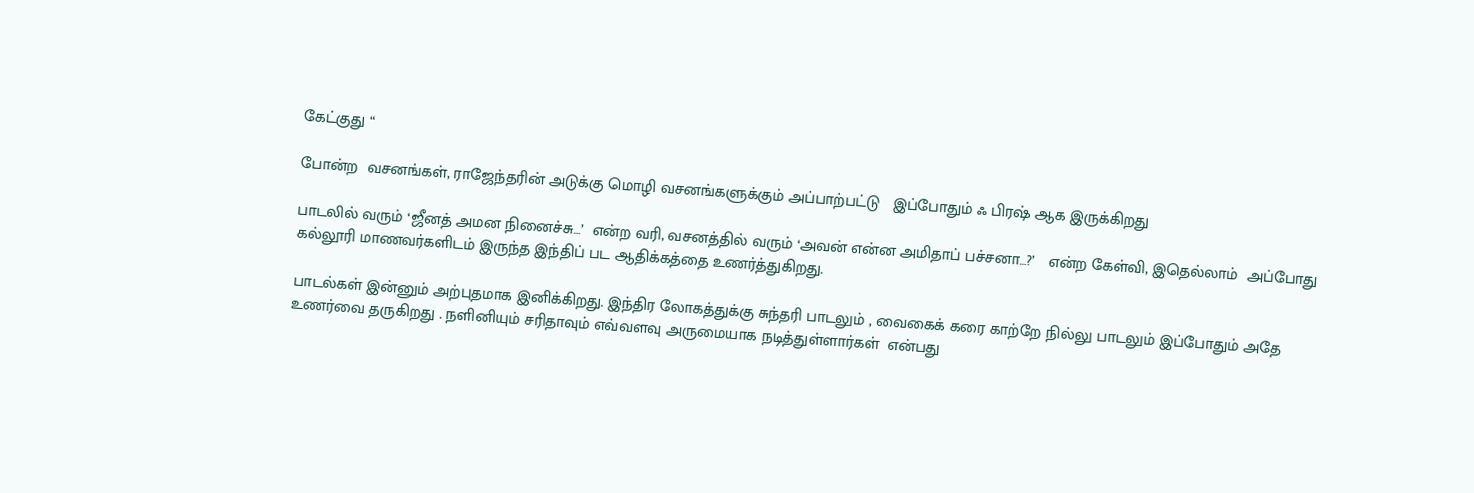கேட்குது “

போன்ற  வசனங்கள், ராஜேந்தரின் அடுக்கு மொழி வசனங்களுக்கும் அப்பாற்பட்டு   இப்போதும் ஃ பிரஷ் ஆக இருக்கிறது

பாடலில் வரும் ‘ஜீனத் அமன நினைச்சு…’  என்ற வரி, வசனத்தில் வரும் ‘அவன் என்ன அமிதாப் பச்சனா…?’   என்ற கேள்வி, இதெல்லாம்  அப்போது கல்லூரி மாணவர்களிடம் இருந்த இந்திப் பட ஆதிக்கத்தை உணர்த்துகிறது.

பாடல்கள் இன்னும் அற்புதமாக இனிக்கிறது. இந்திர லோகத்துக்கு சுந்தரி பாடலும் , வைகைக் கரை காற்றே நில்லு பாடலும் இப்போதும் அதே உணர்வை தருகிறது . நளினியும் சரிதாவும் எவ்வளவு அருமையாக நடித்துள்ளார்கள்  என்பது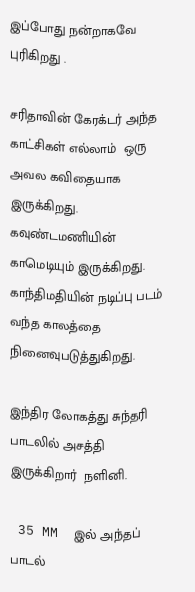இப்போது நன்றாகவே புரிகிறது .

சரிதாவின் கேரக்டர் அந்த காட்சிகள் எல்லாம்  ஒரு அவல கவிதையாக இருக்கிறது. கவுண்டமணியின் காமெடியும் இருக்கிறது.   காந்திமதியின் நடிப்பு படம் வந்த காலத்தை நினைவுபடுத்துகிறது.

இந்திர லோகத்து சுந்தரி பாடலில் அசத்தி இருக்கிறார்  நளினி.

 35 MM  இல் அந்தப் பாடல்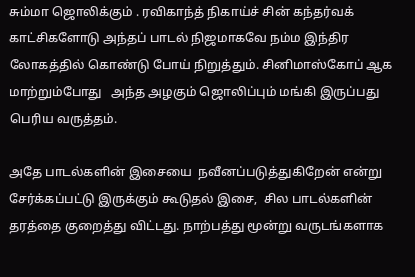சும்மா ஜொலிக்கும் . ரவிகாந்த் நிகாய்ச் சின் கந்தர்வக் காட்சிகளோடு அந்தப் பாடல் நிஜமாகவே நம்ம இந்திர லோகத்தில் கொண்டு போய் நிறுத்தும். சினிமாஸ்கோப் ஆக மாற்றும்போது   அந்த அழகும் ஜொலிப்பும் மங்கி இருப்பது பெரிய வருத்தம்.

அதே பாடல்களின் இசையை  நவீனப்படுத்துகிறேன் என்று சேர்க்கப்பட்டு இருக்கும் கூடுதல் இசை,  சில பாடல்களின் தரத்தை குறைத்து விட்டது. நாற்பத்து மூன்று வருடங்களாக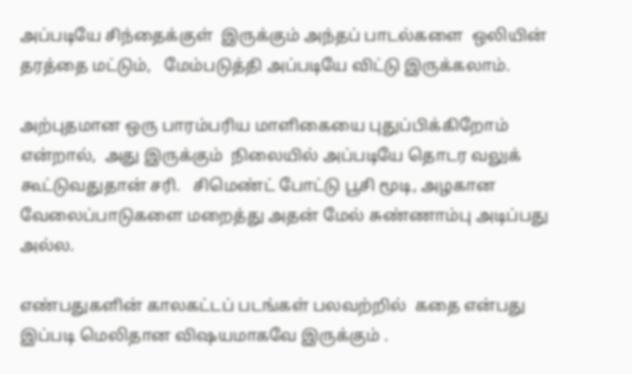அப்படியே சிந்தைக்குள்  இருக்கும் அந்தப் பாடல்களை  ஒலியின் தரத்தை மட்டும்,   மேம்படுத்தி அப்படியே விட்டு இருக்கலாம்.

அற்புதமான ஒரு பாரம்பரிய மாளிகையை புதுப்பிக்கிறோம் என்றால்,  அது இருக்கும்  நிலையில் அப்படியே தொடர வலுக்  கூட்டுவதுதான் சரி.   சிமெண்ட் போட்டு பூசி மூடி, அழகான வேலைப்பாடுகளை மறைத்து அதன் மேல் சுண்ணாம்பு அடிப்பது அல்ல.

எண்பதுகளின் காலகட்டப் படங்கள் பலவற்றில்  கதை என்பது இப்படி மெலிதான விஷயமாகவே இருக்கும் .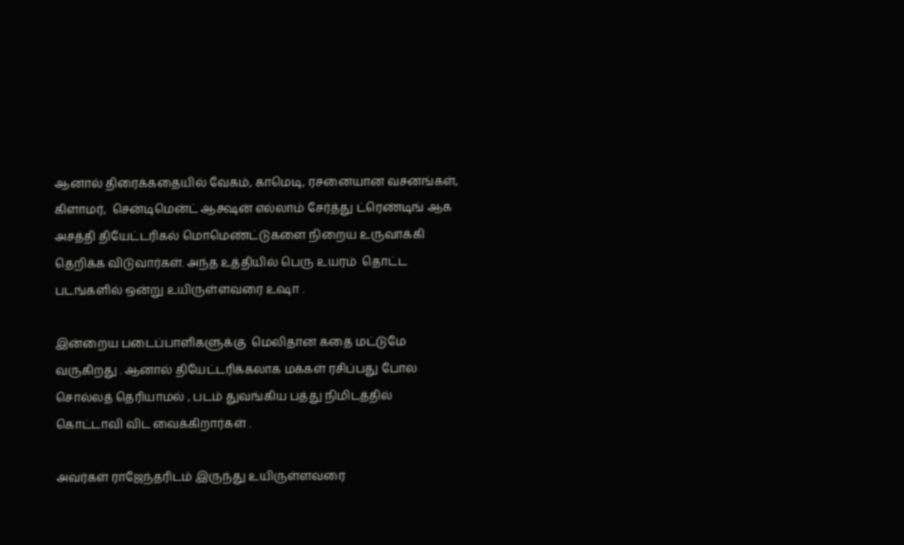ஆனால் திரைக்கதையில் வேகம், காமெடி, ரசனையான வசனங்கள், கிளாமர்,  சென்டிமென்ட் ஆக்ஷன் எல்லாம் சேர்த்து ட்ரெண்டிங் ஆக அசத்தி தியேட்டரிகல் மொமெண்ட்டுகளை நிறைய உருவாக்கி தெறிக்க விடுவார்கள். அந்த உத்தியில் பெரு உயரம்  தொட்ட படங்களில் ஒன்று உயிருள்ளவரை உஷா .

இன்றைய படைப்பாளிகளுக்கு  மெலிதான கதை மட்டுமே வருகிறது . ஆனால் தியேட்டரிக்கலாக மக்கள் ரசிப்பது போல சொல்லத் தெரியாமல் , படம் துவங்கிய பத்து நிமிடத்தில் கொட்டாவி விட வைக்கிறார்கள் .

அவர்கள் ராஜேந்தரிடம் இருந்து உயிருள்ளவரை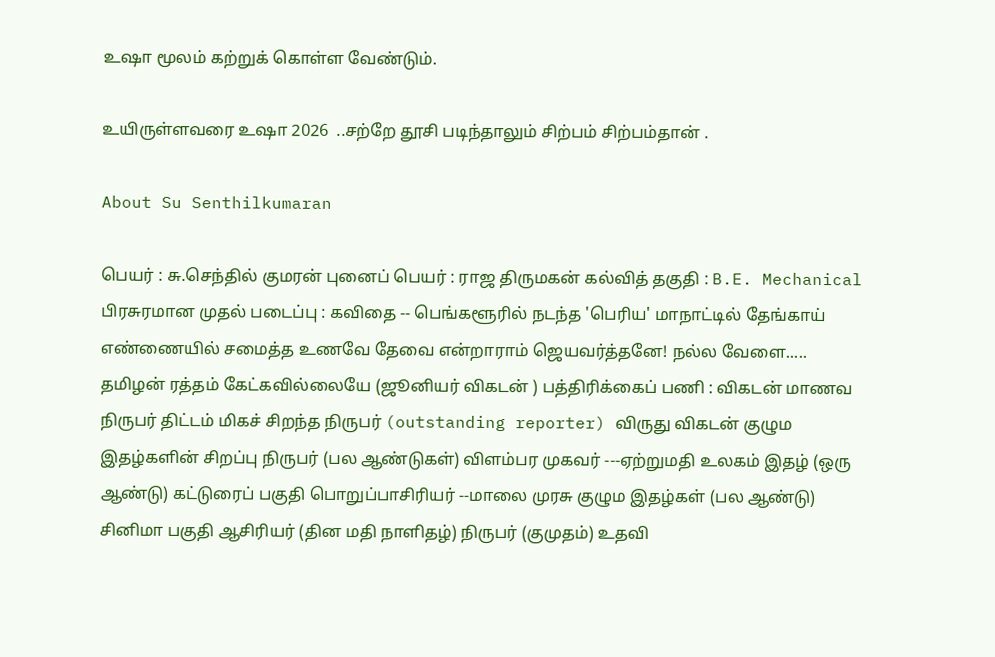உஷா மூலம் கற்றுக் கொள்ள வேண்டும்.

உயிருள்ளவரை உஷா 2026  ..சற்றே தூசி படிந்தாலும் சிற்பம் சிற்பம்தான் .

About Su Senthilkumaran

பெயர் : சு.செந்தில் குமரன் புனைப் பெயர் : ராஜ திருமகன் கல்வித் தகுதி : B.E. Mechanical பிரசுரமான முதல் படைப்பு : கவிதை -- பெங்களூரில் நடந்த 'பெரிய' மாநாட்டில் தேங்காய் எண்ணையில் சமைத்த உணவே தேவை என்றாராம் ஜெயவர்த்தனே! நல்ல வேளை..... தமிழன் ரத்தம் கேட்கவில்லையே (ஜூனியர் விகடன் ) பத்திரிக்கைப் பணி : விகடன் மாணவ நிருபர் திட்டம் மிகச் சிறந்த நிருபர் (outstanding reporter) விருது விகடன் குழும இதழ்களின் சிறப்பு நிருபர் (பல ஆண்டுகள்) விளம்பர முகவர் ---ஏற்றுமதி உலகம் இதழ் (ஒரு ஆண்டு) கட்டுரைப் பகுதி பொறுப்பாசிரியர் --மாலை முரசு குழும இதழ்கள் (பல ஆண்டு) சினிமா பகுதி ஆசிரியர் (தின மதி நாளிதழ்) நிருபர் (குமுதம்) உதவி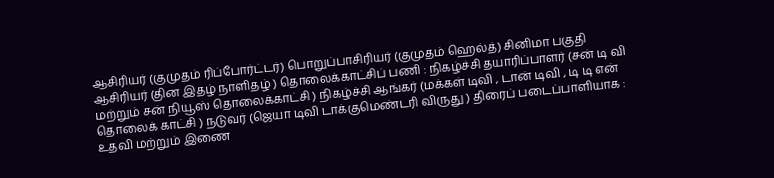ஆசிரியர் (குமுதம் ரிப்போர்ட்டர்) பொறுப்பாசிரியர் (குமுதம் ஹெல்த்) சினிமா பகுதி ஆசிரியர் (தின இதழ் நாளிதழ் ) தொலைக்காட்சிப் பணி : நிகழ்ச்சி தயாரிப்பாளர் (சன் டி வி மற்றும் சன் நியூஸ் தொலைக்காட்சி ) நிகழ்ச்சி ஆங்கர் (மக்கள் டிவி , டான் டிவி , டி டி என் தொலைக் காட்சி ) நடுவர் (ஜெயா டிவி டாக்குமெண்டரி விருது ) திரைப் படைப்பாளியாக : உதவி மற்றும் இணை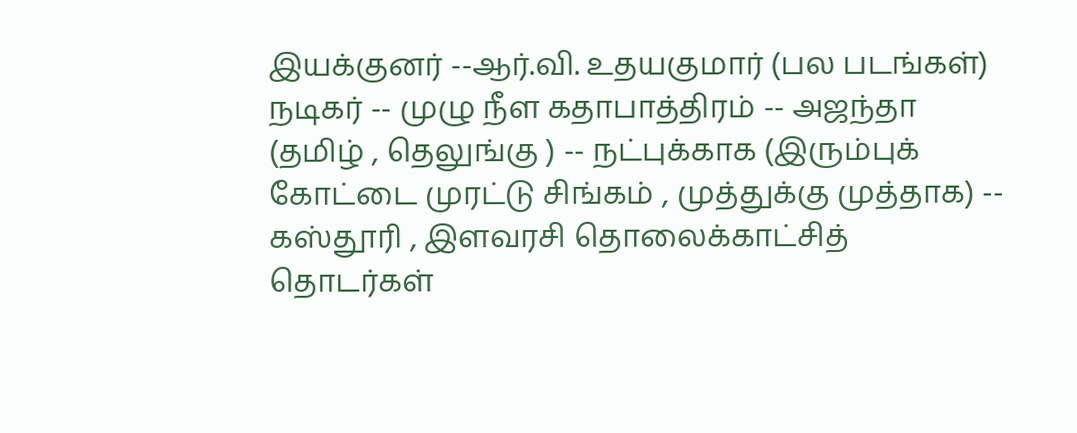இயக்குனர் --ஆர்.வி. உதயகுமார் (பல படங்கள்) நடிகர் -- முழு நீள கதாபாத்திரம் -- அஜந்தா (தமிழ் , தெலுங்கு ) -- நட்புக்காக (இரும்புக் கோட்டை முரட்டு சிங்கம் , முத்துக்கு முத்தாக) -- கஸ்தூரி , இளவரசி தொலைக்காட்சித் தொடர்கள்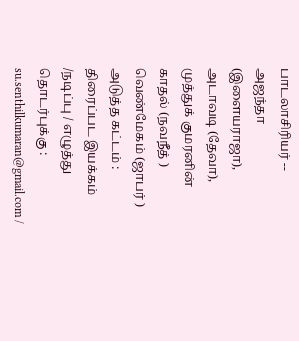பாடலாசிரியர் -- அஜந்தா (இளையராஜா), அடாவடி (தேவா), முத்துக் குமரனின் காதல் (நவநீத் ) வெண்மேகம் (ஜாபர் ) அடுத்த கட்டம் : திரைப்பட இயக்கம் /நடிப்பு / எழுத்து தொடர்புக்கு : su.senthilkumaran@gmail.com /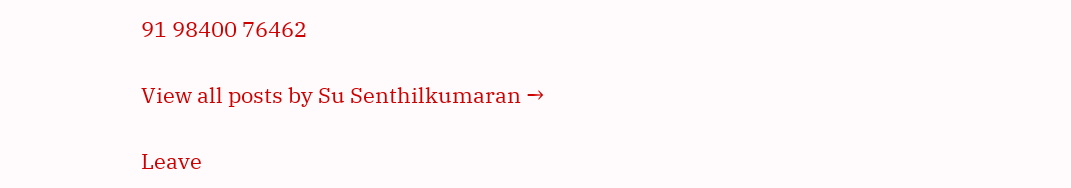91 98400 76462

View all posts by Su Senthilkumaran →

Leave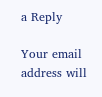a Reply

Your email address will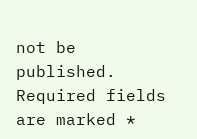not be published. Required fields are marked *